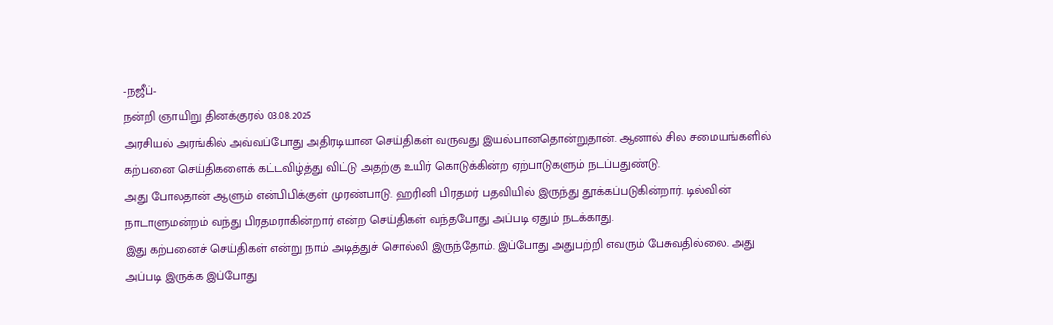-நஜீப்-
நன்றி ஞாயிறு தினக்குரல் 03.08.2025
அரசியல் அரங்கில் அவ்வப்போது அதிரடியான செய்திகள் வருவது இயல்பானதொன்றுதான். ஆனால் சில சமையங்களில் கற்பனை செய்திகளைக் கட்டவிழ்த்து விட்டு அதற்கு உயிர் கொடுக்கின்ற ஏற்பாடுகளும் நடப்பதுண்டு.
அது போலதான் ஆளும் என்பிபிக்குள் முரண்பாடு. ஹரினி பிரதமர் பதவியில் இருந்து தூக்கப்படுகின்றார். டில்வின் நாடாளுமன்றம் வந்து பிரதமராகின்றார் என்ற செய்திகள் வந்தபோது அப்படி ஏதும் நடக்காது.
இது கற்பனைச் செய்திகள் என்று நாம் அடித்துச் சொல்லி இருந்தோம். இப்போது அதுபற்றி எவரும் பேசுவதில்லை. அது அப்படி இருக்க இப்போது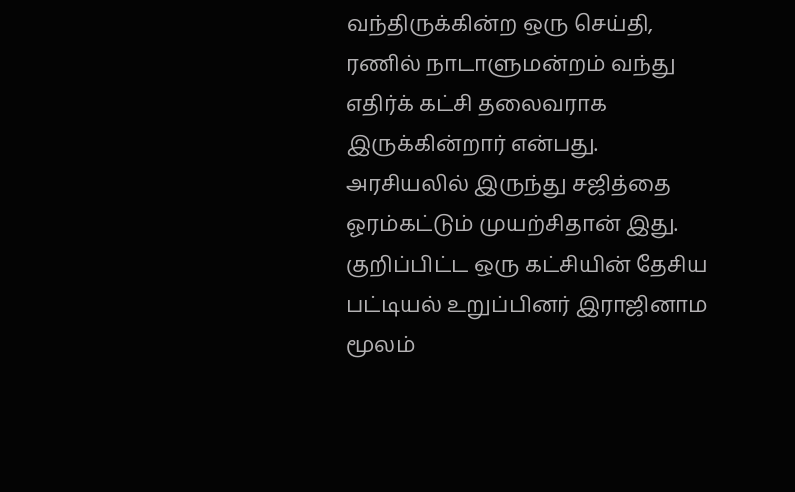வந்திருக்கின்ற ஒரு செய்தி, ரணில் நாடாளுமன்றம் வந்து எதிர்க் கட்சி தலைவராக இருக்கின்றார் என்பது.
அரசியலில் இருந்து சஜித்தை ஓரம்கட்டும் முயற்சிதான் இது. குறிப்பிட்ட ஒரு கட்சியின் தேசிய பட்டியல் உறுப்பினர் இராஜினாம மூலம்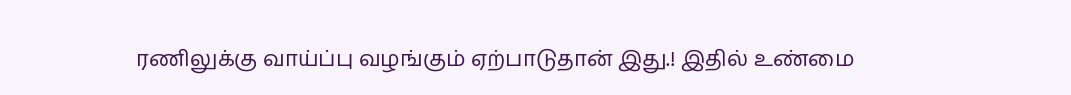ரணிலுக்கு வாய்ப்பு வழங்கும் ஏற்பாடுதான் இது.! இதில் உண்மை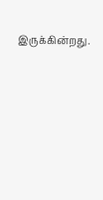இருக்கின்றது.